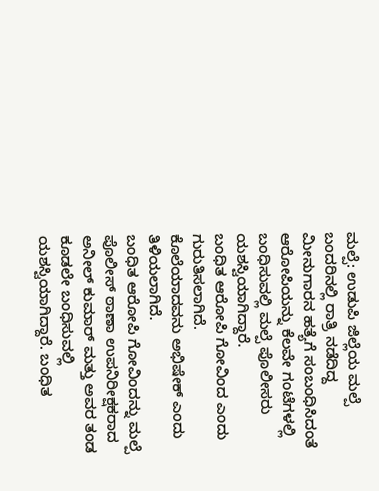ಮಲ್ಪೆ: ಉಡುಪಿ ಜಿಲ್ಲೆಯ ಮಲ್ಪೆ ಬಂದರಿನಲ್ಲಿ ರಾತ್ರಿ ನಡೆದಿದ್ದ ಮೀನುಗಾರನ ಹತ್ಯೆಗೆ ಸಂಬಂಧಿಸಿದಂತೆ ಆರೋಪಿಯನ್ನು ಕೆಲವೇ ಗಂಟೆಗಳಲ್ಲಿ ಬಂಧಿಸುವಲ್ಲಿ ಮಲ್ಪೆ ಪೊಲೀಸರು ಯಶಸ್ವಿಯಾಗಿದ್ದಾರೆ.
ಬಂಧಿತ ಆರೋಪಿ ಗೋವಿಂದ ಎಂದು ಗುರುತಿಸಲಾಗಿದೆ.
ಕೊಲೆಯಾದವನು ಅಭಿಷೇಕ್ ಎಂದು ತಿಳಿಯಲಾಗಿದೆ.
ಬಂಧಿತ ಆರೋಪಿ ಗೋವಿಂದನ್ನು ಮಲ್ಪೆ ಪೊಲೀಸ್ ಠಾಣಾ ಉಪನಿರೀಕ್ಷಕರಾದ ಅನೀಲ್ ಕುಮಾರ್ ಮತ್ತು ಅವರ ತಂಡ ಕೂಡಲೇ ಬಂಧಿಸುವಲ್ಲಿ ಯಶಸ್ವಿಯಾಗಿದ್ದಾರೆ. ಬಂಧಿತ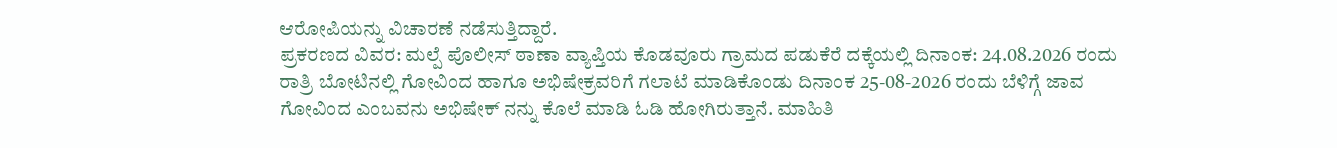ಆರೋಪಿಯನ್ನು ವಿಚಾರಣೆ ನಡೆಸುತ್ತಿದ್ದಾರೆ.
ಪ್ರಕರಣದ ವಿವರ: ಮಲ್ಪೆ ಪೊಲೀಸ್ ಠಾಣಾ ವ್ಯಾಪ್ತಿಯ ಕೊಡವೂರು ಗ್ರಾಮದ ಪಡುಕೆರೆ ದಕ್ಕೆಯಲ್ಲಿ ದಿನಾಂಕ: 24.08.2026 ರಂದು ರಾತ್ರಿ ಬೋಟಿನಲ್ಲಿ ಗೋವಿಂದ ಹಾಗೂ ಅಭಿಷೇಕ್ರವರಿಗೆ ಗಲಾಟೆ ಮಾಡಿಕೊಂಡು ದಿನಾಂಕ 25-08-2026 ರಂದು ಬೆಳಿಗ್ಗೆ ಜಾವ ಗೋವಿಂದ ಎಂಬವನು ಅಭಿಷೇಕ್ ನನ್ನು ಕೊಲೆ ಮಾಡಿ ಓಡಿ ಹೋಗಿರುತ್ತಾನೆ. ಮಾಹಿತಿ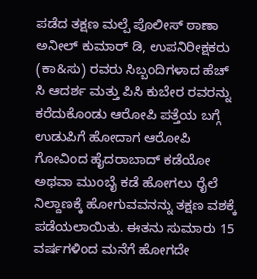ಪಡೆದ ತಕ್ಷಣ ಮಲ್ಪೆ ಪೊಲೀಸ್ ಠಾಣಾ ಅನೀಲ್ ಕುಮಾರ್ ಡಿ, ಉಪನಿರೀಕ್ಷಕರು (ಕಾ&ಸು) ರವರು ಸಿಬ್ಬಂದಿಗಳಾದ ಹೆಚ್ ಸಿ ಆದರ್ಶ ಮತ್ತು ಪಿಸಿ ಕುಬೇರ ರವರನ್ನು ಕರೆದುಕೊಂಡು ಆರೋಪಿ ಪತ್ತೆಯ ಬಗ್ಗೆ ಉಡುಪಿಗೆ ಹೋದಾಗ ಆರೋಪಿ ಗೋವಿಂದ ಹೈದರಾಬಾದ್ ಕಡೆಯೋ ಅಥವಾ ಮುಂಬೈ ಕಡೆ ಹೋಗಲು ರೈಲೆ ನಿಲ್ದಾಣಕ್ಕೆ ಹೋಗುವವನನ್ನು ತಕ್ಷಣ ವಶಕ್ಕೆ ಪಡೆಯಲಾಯಿತು. ಈತನು ಸುಮಾರು 15 ವರ್ಷಗಳಿಂದ ಮನೆಗೆ ಹೋಗದೇ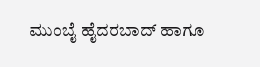ಮುಂಬೈ ಹೈದರಬಾದ್ ಹಾಗೂ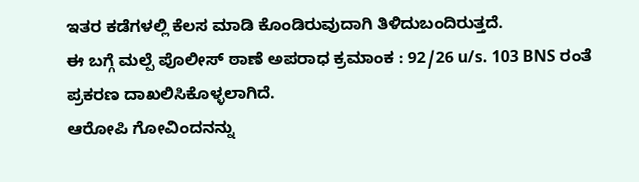ಇತರ ಕಡೆಗಳಲ್ಲಿ ಕೆಲಸ ಮಾಡಿ ಕೊಂಡಿರುವುದಾಗಿ ತಿಳಿದುಬಂದಿರುತ್ತದೆ.
ಈ ಬಗ್ಗೆ ಮಲ್ಪೆ ಪೊಲೀಸ್ ಠಾಣೆ ಅಪರಾಧ ಕ್ರಮಾಂಕ : 92/26 u/s. 103 BNS ರಂತೆ ಪ್ರಕರಣ ದಾಖಲಿಸಿಕೊಳ್ಳಲಾಗಿದೆ.
ಆರೋಪಿ ಗೋವಿಂದನನ್ನು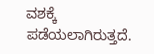ವಶಕ್ಕೆ ಪಡೆಯಲಾಗಿರುತ್ತದೆ.